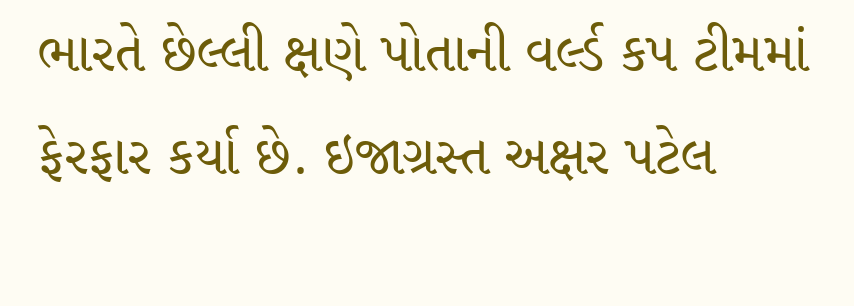ભારતે છેલ્લી ક્ષણે પોતાની વર્લ્ડ કપ ટીમમાં ફેરફાર કર્યા છે. ઇજાગ્રસ્ત અક્ષર પટેલ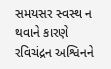સમયસર સ્વસ્થ ન થવાને કારણે રવિચંદ્રન અશ્વિનને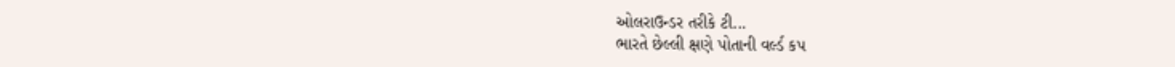ઓલરાઉન્ડર તરીકે ટી...
ભારતે છેલ્લી ક્ષણે પોતાની વર્લ્ડ કપ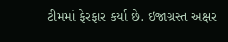ટીમમાં ફેરફાર કર્યા છે. ઇજાગ્રસ્ત અક્ષર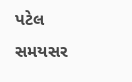પટેલ સમયસર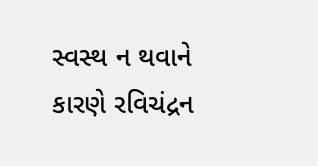સ્વસ્થ ન થવાને કારણે રવિચંદ્રન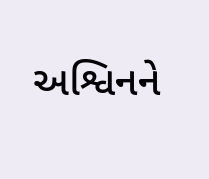અશ્વિનને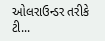ઓલરાઉન્ડર તરીકે ટી...